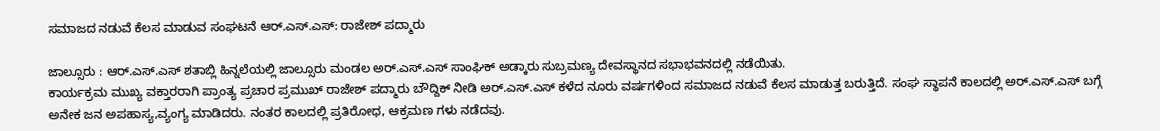ಸಮಾಜದ ನಡುವೆ ಕೆಲಸ ಮಾಡುವ ಸಂಘಟನೆ ಆರ್.ಎಸ್.ಎಸ್: ರಾಜೇಶ್ ಪದ್ಮಾರು

ಜಾಲ್ಸೂರು : ಆರ್.ಎಸ್.ಎಸ್ ಶತಾಬ್ಲಿ ಹಿನ್ನಲೆಯಲ್ಲಿ ಜಾಲ್ಸೂರು ಮಂಡಲ ಅರ್.ಎಸ್.ಎಸ್ ಸಾಂಘಿಕ್ ಅಡ್ಕಾರು ಸುಬ್ರಮಣ್ಯ ದೇವಸ್ಥಾನದ ಸಭಾಭವನದಲ್ಲಿ ನಡೆಯಿತು.
ಕಾರ್ಯಕ್ರಮ ಮುಖ್ಯ ವಕ್ತಾರರಾಗಿ ಪ್ರಾಂತ್ಯ ಪ್ರಚಾರ ಪ್ರಮುಖ್ ರಾಜೇಶ್ ಪದ್ಮಾರು ಬೌದ್ದಿಕ್ ನೀಡಿ ಅರ್.ಎಸ್.ಎಸ್ ಕಳೆದ ನೂರು ವರ್ಷಗಳಿಂದ ಸಮಾಜದ ನಡುವೆ ಕೆಲಸ ಮಾಡುತ್ತ ಬರುತ್ತಿದೆ. ಸಂಘ ಸ್ಥಾಪನೆ ಕಾಲದಲ್ಲಿ ಅರ್.ಎಸ್‌.ಎಸ್ ಬಗ್ಗೆ ಅನೇಕ ಜನ ಅಪಹಾಸ್ಯ,ವ್ಯಂಗ್ಯ ಮಾಡಿದರು. ನಂತರ ಕಾಲದಲ್ಲಿ ಪ್ರತಿರೋಧ, ಆಕ್ರಮಣ ಗಳು ನಡೆದವು.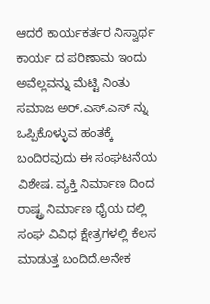ಆದರೆ ಕಾರ್ಯಕರ್ತರ ನಿಸ್ವಾರ್ಥ ಕಾರ್ಯ ದ ಪರಿಣಾಮ ಇಂದು ಅವೆಲ್ಲವನ್ನು ಮೆಟ್ಟಿ ನಿಂತು ಸಮಾಜ ಅರ್.ಎಸ್.ಎಸ್ ನ್ನು ಒಪ್ಪಿಕೊಳ್ಳುವ ಹಂತಕ್ಕೆ ಬಂದಿರವುದು ಈ ಸಂಘಟನೆಯ ವಿಶೇಷ. ವ್ಯಕ್ತಿ ನಿರ್ಮಾಣ ದಿಂದ ರಾಷ್ಟ್ರ ನಿರ್ಮಾಣ ಧೈಯ ದಲ್ಲಿ ಸಂಘ ವಿವಿಧ ಕ್ಷೇತ್ರಗಳಲ್ಲಿ ಕೆಲಸ ಮಾಡುತ್ತ ಬಂದಿದೆ.ಅನೇಕ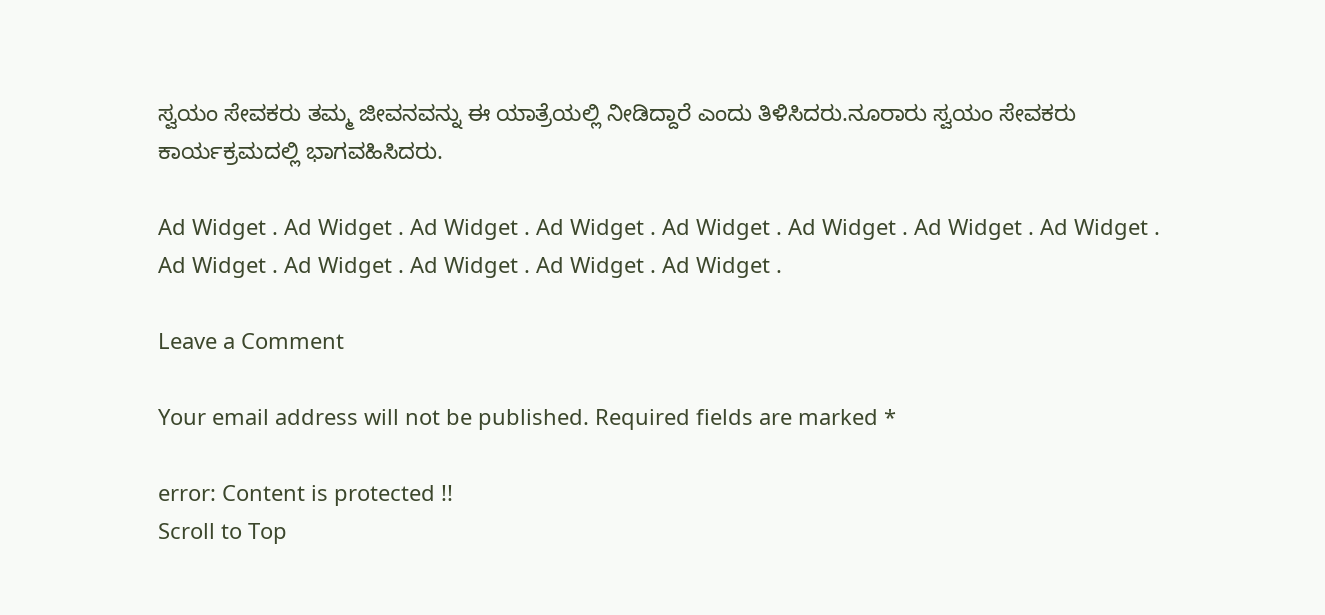ಸ್ವಯಂ ಸೇವಕರು ತಮ್ಮ ಜೀವನವನ್ನು ಈ ಯಾತ್ರೆಯಲ್ಲಿ ನೀಡಿದ್ದಾರೆ ಎಂದು‌ ತಿಳಿಸಿದರು.ನೂರಾರು ಸ್ವಯಂ ಸೇವಕರು ಕಾರ್ಯಕ್ರಮದಲ್ಲಿ ಭಾಗವಹಿಸಿದರು.

Ad Widget . Ad Widget . Ad Widget . Ad Widget . Ad Widget . Ad Widget . Ad Widget . Ad Widget . Ad Widget . Ad Widget . Ad Widget . Ad Widget . Ad Widget .

Leave a Comment

Your email address will not be published. Required fields are marked *

error: Content is protected !!
Scroll to Top